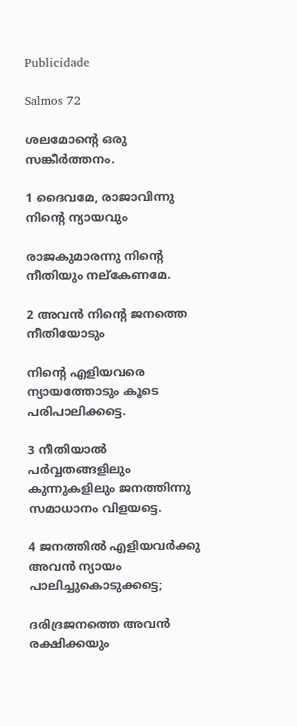Publicidade

Salmos 72

ശലമോന്റെ ഒരു സങ്കീർത്തനം.

1 ദൈവമേ, രാജാവിന്നു നിന്റെ ന്യായവും

രാജകുമാരന്നു നിന്റെ നീതിയും നല്കേണമേ.

2 അവൻ നിന്റെ ജനത്തെ നീതിയോടും

നിന്റെ എളിയവരെ ന്യായത്തോടും കൂടെ പരിപാലിക്കട്ടെ.

3 നീതിയാൽ പർവ്വതങ്ങളിലും കുന്നുകളിലും ജനത്തിന്നു സമാധാനം വിളയട്ടെ.

4 ജനത്തിൽ എളിയവർക്കു അവൻ ന്യായം പാലിച്ചുകൊടുക്കട്ടെ;

ദരിദ്രജനത്തെ അവൻ രക്ഷിക്കയും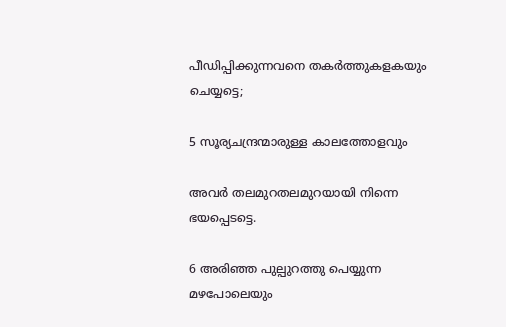പീഡിപ്പിക്കുന്നവനെ തകർത്തുകളകയും ചെയ്യട്ടെ;

5 സൂര്യചന്ദ്രന്മാരുള്ള കാലത്തോളവും

അവർ തലമുറതലമുറയായി നിന്നെ ഭയപ്പെടട്ടെ.

6 അരിഞ്ഞ പുല്പുറത്തു പെയ്യുന്ന മഴപോലെയും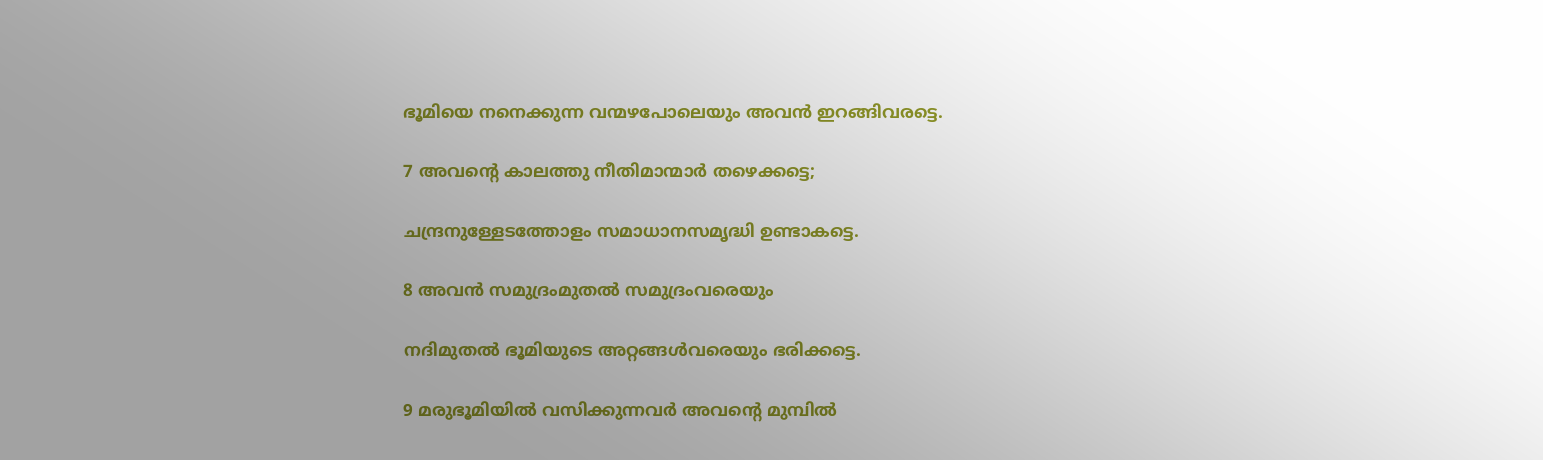ഭൂമിയെ നനെക്കുന്ന വന്മഴപോലെയും അവൻ ഇറങ്ങിവരട്ടെ.

7 അവന്റെ കാലത്തു നീതിമാന്മാർ തഴെക്കട്ടെ;

ചന്ദ്രനുള്ളേടത്തോളം സമാധാനസമൃദ്ധി ഉണ്ടാകട്ടെ.

8 അവൻ സമുദ്രംമുതൽ സമുദ്രംവരെയും

നദിമുതൽ ഭൂമിയുടെ അറ്റങ്ങൾവരെയും ഭരിക്കട്ടെ.

9 മരുഭൂമിയിൽ വസിക്കുന്നവർ അവന്റെ മുമ്പിൽ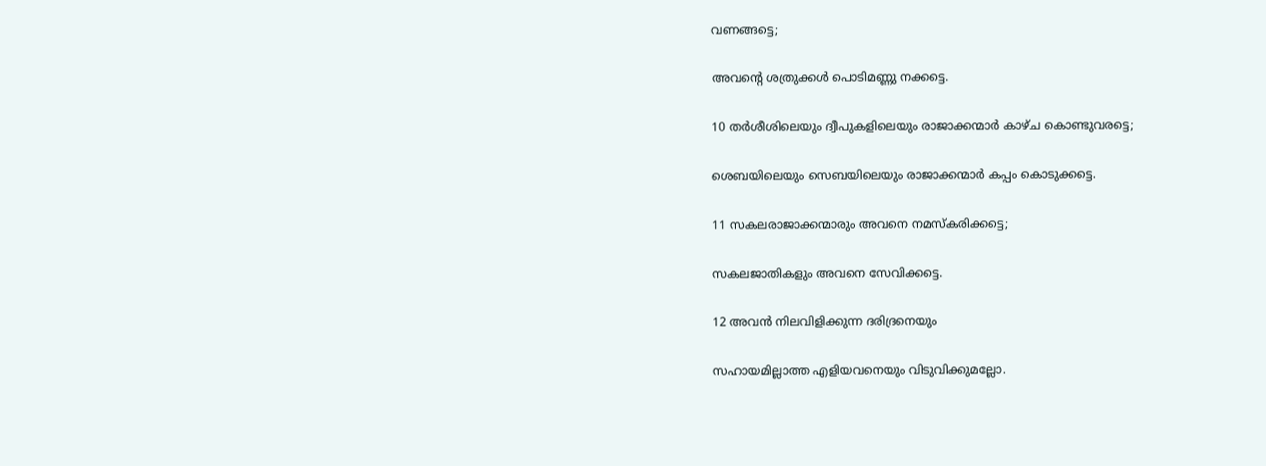വണങ്ങട്ടെ;

അവന്റെ ശത്രുക്കൾ പൊടിമണ്ണു നക്കട്ടെ.

10 തർശീശിലെയും ദ്വീപുകളിലെയും രാജാക്കന്മാർ കാഴ്ച കൊണ്ടുവരട്ടെ;

ശെബയിലെയും സെബയിലെയും രാജാക്കന്മാർ കപ്പം കൊടുക്കട്ടെ.

11 സകലരാജാക്കന്മാരും അവനെ നമസ്കരിക്കട്ടെ;

സകലജാതികളും അവനെ സേവിക്കട്ടെ.

12 അവൻ നിലവിളിക്കുന്ന ദരിദ്രനെയും

സഹായമില്ലാത്ത എളിയവനെയും വിടുവിക്കുമല്ലോ.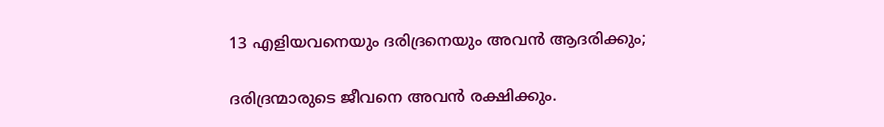13 എളിയവനെയും ദരിദ്രനെയും അവൻ ആദരിക്കും;

ദരിദ്രന്മാരുടെ ജീവനെ അവൻ രക്ഷിക്കും.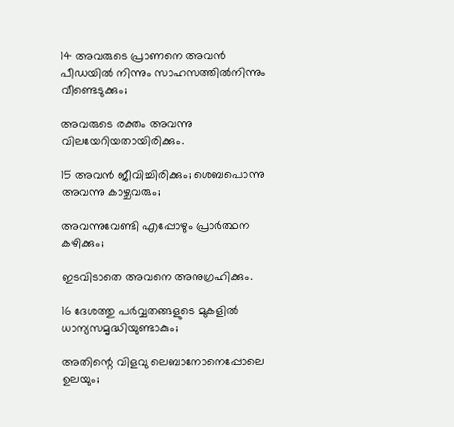14 അവരുടെ പ്രാണനെ അവൻ പീഡയിൽ നിന്നും സാഹസത്തിൽനിന്നും വീണ്ടെടുക്കും;

അവരുടെ രക്തം അവന്നു വിലയേറിയതായിരിക്കും.

15 അവൻ ജീവിച്ചിരിക്കും; ശെബപൊന്നു അവന്നു കാഴ്ചവരും;

അവന്നുവേണ്ടി എപ്പോഴും പ്രാർത്ഥന കഴിക്കും;

ഇടവിടാതെ അവനെ അനുഗ്രഹിക്കും.

16 ദേശത്തു പർവ്വതങ്ങളുടെ മുകളിൽ ധാന്യസമൃദ്ധിയുണ്ടാകും;

അതിന്റെ വിളവു ലെബാനോനെപ്പോലെ ഉലയും;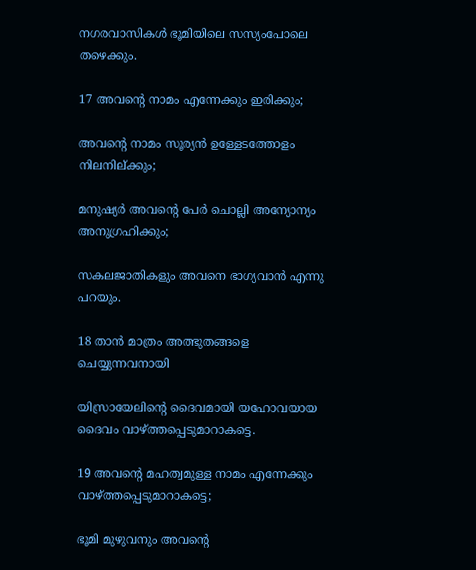നഗരവാസികൾ ഭൂമിയിലെ സസ്യംപോലെ തഴെക്കും.

17 അവന്റെ നാമം എന്നേക്കും ഇരിക്കും;

അവന്റെ നാമം സൂര്യൻ ഉള്ളേടത്തോളം നിലനില്ക്കും;

മനുഷ്യർ അവന്റെ പേർ ചൊല്ലി അന്യോന്യം അനുഗ്രഹിക്കും;

സകലജാതികളും അവനെ ഭാഗ്യവാൻ എന്നു പറയും.

18 താൻ മാത്രം അത്ഭുതങ്ങളെ ചെയ്യുന്നവനായി

യിസ്രായേലിന്റെ ദൈവമായി യഹോവയായ ദൈവം വാഴ്ത്തപ്പെടുമാറാകട്ടെ.

19 അവന്റെ മഹത്വമുള്ള നാമം എന്നേക്കും വാഴ്ത്തപ്പെടുമാറാകട്ടെ;

ഭൂമി മുഴുവനും അവന്റെ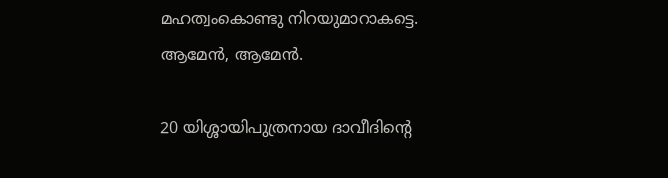മഹത്വംകൊണ്ടു നിറയുമാറാകട്ടെ. ആമേൻ, ആമേൻ.

20 യിശ്ശായിപുത്രനായ ദാവീദിന്റെ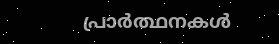പ്രാർത്ഥനകൾ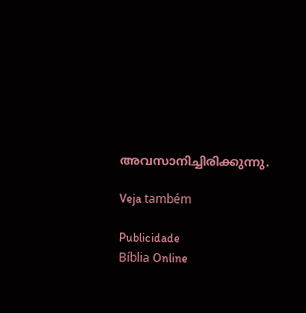അവസാനിച്ചിരിക്കുന്നു.

Veja também

Publicidade
Bíblia Online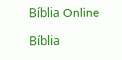Bíblia Online

Bíblia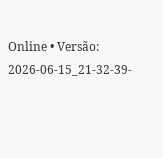Online • Versão: 2026-06-15_21-32-39-